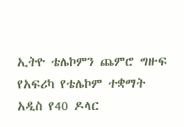ኢትዮ ቴሌኮምን ጨምሮ ግዙፍ የአፍሪካ የቴሌኮም ተቋማት አዲስ የ40 ዶላር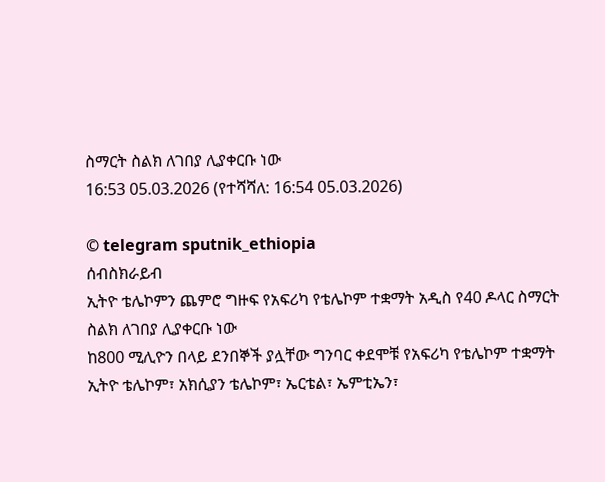ስማርት ስልክ ለገበያ ሊያቀርቡ ነው
16:53 05.03.2026 (የተሻሻለ: 16:54 05.03.2026)

© telegram sputnik_ethiopia
ሰብስክራይብ
ኢትዮ ቴሌኮምን ጨምሮ ግዙፍ የአፍሪካ የቴሌኮም ተቋማት አዲስ የ40 ዶላር ስማርት ስልክ ለገበያ ሊያቀርቡ ነው
ከ800 ሚሊዮን በላይ ደንበኞች ያሏቸው ግንባር ቀደሞቹ የአፍሪካ የቴሌኮም ተቋማት ኢትዮ ቴሌኮም፣ አክሲያን ቴሌኮም፣ ኤርቴል፣ ኤምቲኤን፣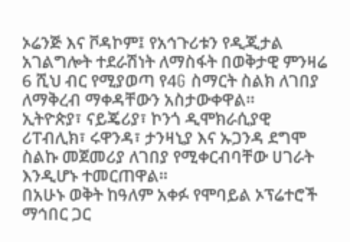ኦሬንጅ እና ቮዳኮም፤ የአኅጉሪቱን የዲጂታል አገልግሎት ተደራሽነት ለማስፋት በወቅታዊ ምንዛሬ 6 ሺህ ብር የሚያወጣ የ4G ስማርት ስልክ ለገበያ ለማቅረብ ማቀዳቸውን አስታውቀዋል።
ኢትዮጵያ፣ ናይጄሪያ፣ ኮንጎ ዲሞክራሲያዊ ሪፐብሊክ፣ ሩዋንዳ፣ ታንዛኒያ እና ኡጋንዳ ደግሞ ስልኩ መጀመሪያ ለገበያ የሚቀርብባቸው ሀገራት እንዲሆኑ ተመርጠዋል።
በአሁኑ ወቅት ከዓለም አቀፉ የሞባይል ኦፕሬተሮች ማኅበር ጋር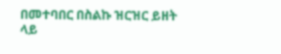በመተባበር በስልኩ ዝርዝር ይዘት ላይ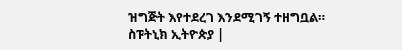ዝግጅት እየተደረገ እንደሚገኝ ተዘግቧል።
ስፑትኒክ ኢትዮጵያ |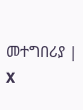መተግበሪያ | X